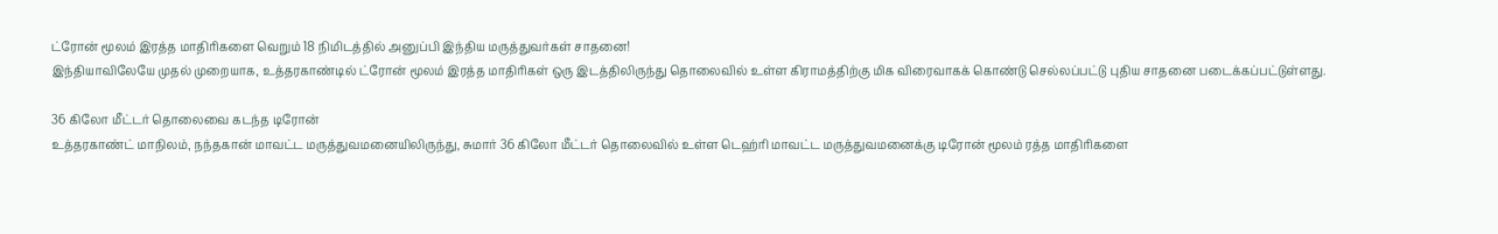ட்ரோன் மூலம் இரத்த மாதிரிகளை வெறும் 18 நிமிடத்தில் அனுப்பி இந்திய மருத்துவர்கள் சாதனை!
இந்தியாவிலேயே முதல் முறையாக, உத்தரகாண்டில் ட்ரோன் மூலம் இரத்த மாதிரிகள் ஒரு இடத்திலிருந்து தொலைவில் உள்ள கிராமத்திற்கு மிக விரைவாகக் கொண்டு செல்லப்பட்டு புதிய சாதனை படைக்கப்பட்டுள்ளது.

36 கிலோ மீட்டர் தொலைவை கடந்த டிரோன்
உத்தரகாண்ட் மாநிலம், நந்தகான் மாவட்ட மருத்துவமனையிலிருந்து, சுமார் 36 கிலோ மீட்டர் தொலைவில் உள்ள டெஹ்ரி மாவட்ட மருத்துவமனைக்கு டிரோன் மூலம் ரத்த மாதிரிகளை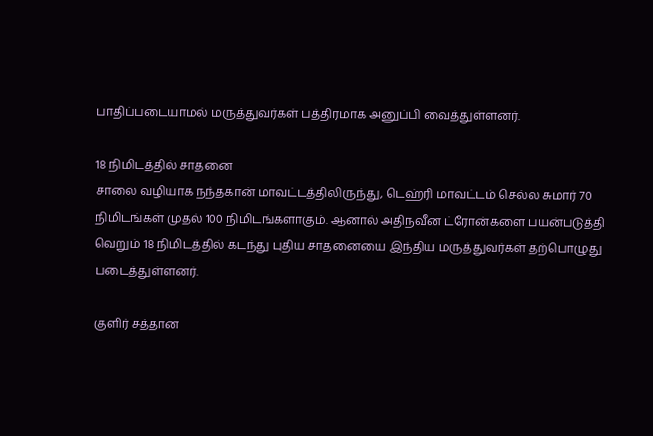பாதிப்படையாமல் மருத்துவர்கள் பத்திரமாக அனுப்பி வைத்துள்ளனர்.

18 நிமிடத்தில் சாதனை
சாலை வழியாக நந்தகான் மாவட்டத்திலிருந்து, டெஹ்ரி மாவட்டம் செல்ல சுமார் 70 நிமிடங்கள் முதல் 100 நிமிடங்களாகும். ஆனால் அதிநவீன ட்ரோன்களை பயன்படுத்தி வெறும் 18 நிமிடத்தில் கடந்து புதிய சாதனையை இந்திய மருத்துவர்கள் தற்பொழுது படைத்துள்ளனர்.

குளிர் சத்தான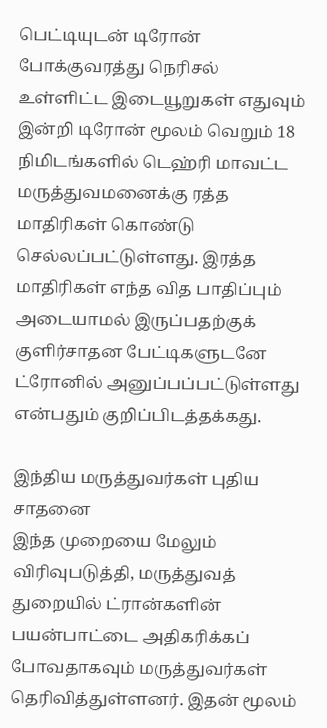பெட்டியுடன் டிரோன்
போக்குவரத்து நெரிசல் உள்ளிட்ட இடையூறுகள் எதுவும் இன்றி டிரோன் மூலம் வெறும் 18 நிமிடங்களில் டெஹ்ரி மாவட்ட மருத்துவமனைக்கு ரத்த மாதிரிகள் கொண்டு செல்லப்பட்டுள்ளது. இரத்த மாதிரிகள் எந்த வித பாதிப்பும் அடையாமல் இருப்பதற்குக் குளிர்சாதன பேட்டிகளுடனே ட்ரோனில் அனுப்பப்பட்டுள்ளது என்பதும் குறிப்பிடத்தக்கது.

இந்திய மருத்துவர்கள் புதிய சாதனை
இந்த முறையை மேலும் விரிவுபடுத்தி, மருத்துவத் துறையில் ட்ரான்களின் பயன்பாட்டை அதிகரிக்கப் போவதாகவும் மருத்துவர்கள் தெரிவித்துள்ளனர். இதன் மூலம்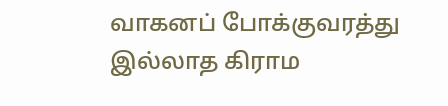வாகனப் போக்குவரத்து இல்லாத கிராம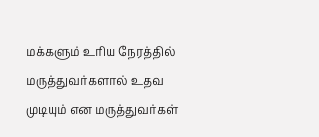மக்களும் உரிய நேரத்தில் மருத்துவர்களால் உதவ முடியும் என மருத்துவர்கள்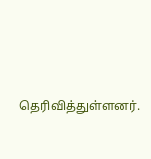தெரிவித்துள்ளனர்.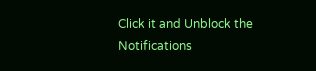Click it and Unblock the Notifications